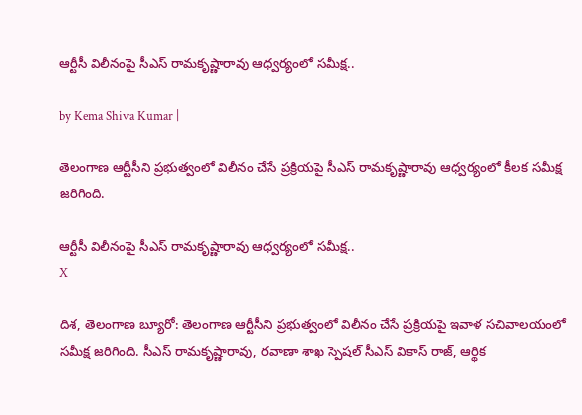ఆర్టీసీ విలీనంపై సీఎస్ రామకృష్ణారావు ఆధ్వర్యంలో సమీక్ష..

by Kema Shiva Kumar |

తెలంగాణ ఆర్టీసీని ప్రభుత్వంలో విలీనం చేసే ప్రక్రియపై సీఎస్ రామకృష్ణారావు ఆధ్వర్యంలో కీలక సమీక్ష జరిగింది.

ఆర్టీసీ విలీనంపై సీఎస్ రామకృష్ణారావు ఆధ్వర్యంలో సమీక్ష..
X

దిశ, తెలంగాణ బ్యూరో: తెలంగాణ ఆర్టీసీని ప్రభుత్వంలో విలీనం చేసే ప్రక్రియపై ఇవాళ సచివాలయంలో సమీక్ష జరిగింది. సీఎస్ రామకృష్ణారావు, రవాణా శాఖ స్పెషల్ సీఎస్ వికాస్ రాజ్, ఆర్థిక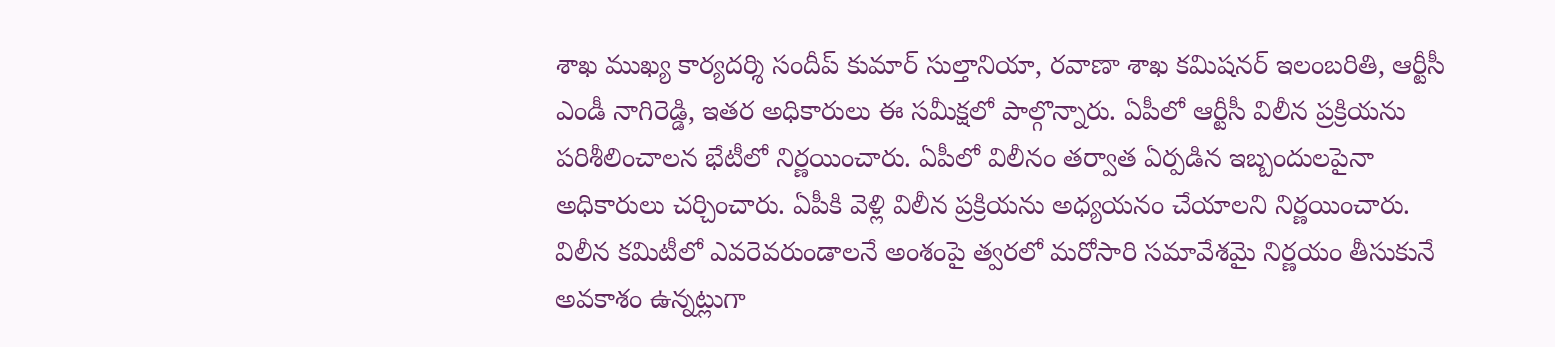శాఖ ముఖ్య కార్యదర్శి సందీప్ కుమార్ సుల్తానియా, రవాణా శాఖ కమిషనర్ ఇలంబరితి, ఆర్టీసీ ఎండీ నాగిరెడ్డి, ఇతర అధికారులు ఈ సమీక్షలో పాల్గొన్నారు. ఏపీలో ఆర్టీసీ విలీన ప్రక్రియను పరిశీలించాలన భేటీలో నిర్ణయించారు. ఏపీలో విలీనం తర్వాత ఏర్పడిన ఇబ్బందులపైనా అధికారులు చర్చించారు. ఏపీకి వెళ్లి విలీన ప్రక్రియను అధ్యయనం చేయాలని నిర్ణయించారు. విలీన కమిటీలో ఎవరెవరుండాలనే అంశంపై త్వరలో మరోసారి సమావేశమై నిర్ణయం తీసుకునే అవకాశం ఉన్నట్లుగా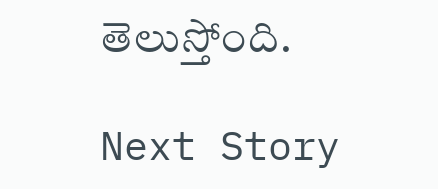తెలుస్తోంది.

Next Story